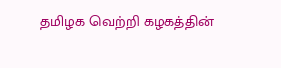தமிழக வெற்றி கழகத்தின்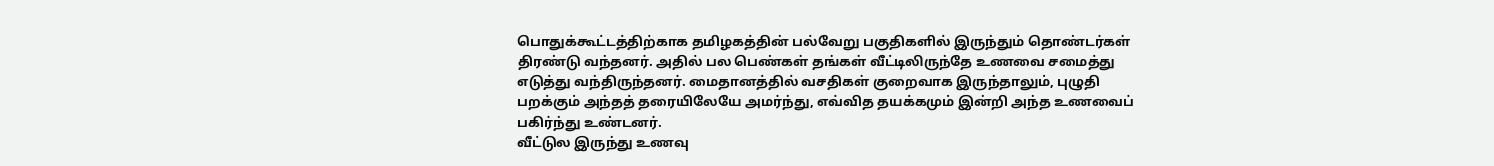பொதுக்கூட்டத்திற்காக தமிழகத்தின் பல்வேறு பகுதிகளில் இருந்தும் தொண்டர்கள் திரண்டு வந்தனர். அதில் பல பெண்கள் தங்கள் வீட்டிலிருந்தே உணவை சமைத்து எடுத்து வந்திருந்தனர். மைதானத்தில் வசதிகள் குறைவாக இருந்தாலும், புழுதி பறக்கும் அந்தத் தரையிலேயே அமர்ந்து, எவ்வித தயக்கமும் இன்றி அந்த உணவைப் பகிர்ந்து உண்டனர்.
வீட்டுல இருந்து உணவு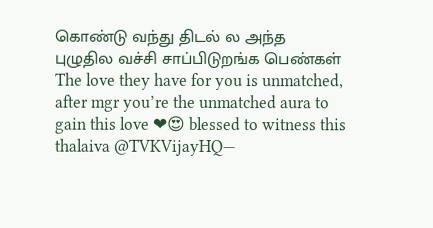கொண்டு வந்து திடல் ல அந்த புழுதில வச்சி சாப்பிடுறங்க பெண்கள்
The love they have for you is unmatched, after mgr you’re the unmatched aura to gain this love ❤😍 blessed to witness this thalaiva @TVKVijayHQ—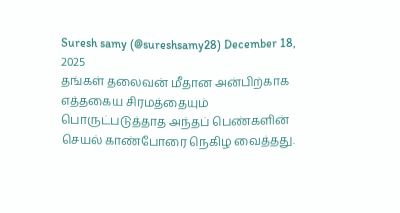Suresh samy (@sureshsamy28) December 18, 2025
தங்கள் தலைவன் மீதான அன்பிற்காக எத்தகைய சிரமத்தையும் பொருட்படுத்தாத அந்தப் பெண்களின் செயல் காண்போரை நெகிழ வைத்தது.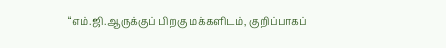“எம்.ஜி.ஆருக்குப் பிறகு மக்களிடம், குறிப்பாகப்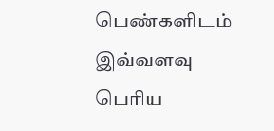பெண்களிடம் இவ்வளவு பெரிய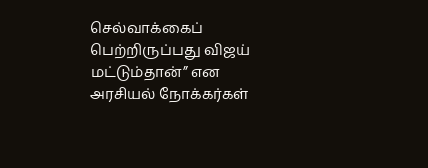செல்வாக்கைப் பெற்றிருப்பது விஜய் மட்டும்தான்” என அரசியல் நோக்கர்கள்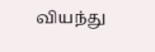வியந்து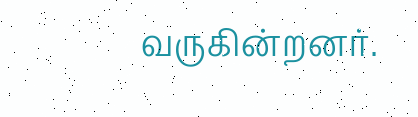வருகின்றனர்.